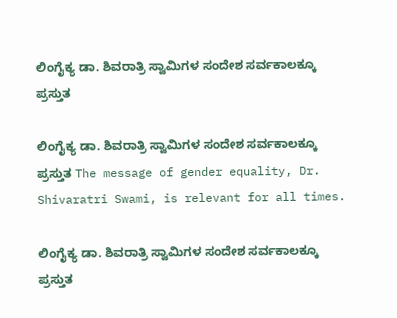ಲಿಂಗೈಕ್ಯ ಡಾ. ಶಿವರಾತ್ರಿ ಸ್ವಾಮಿಗಳ ಸಂದೇಶ ಸರ್ವಕಾಲಕ್ಕೂ ಪ್ರಸ್ತುತ

ಲಿಂಗೈಕ್ಯ ಡಾ. ಶಿವರಾತ್ರಿ ಸ್ವಾಮಿಗಳ ಸಂದೇಶ ಸರ್ವಕಾಲಕ್ಕೂ ಪ್ರಸ್ತುತ The message of gender equality, Dr. Shivaratri Swami, is relevant for all times.

ಲಿಂಗೈಕ್ಯ ಡಾ. ಶಿವರಾತ್ರಿ ಸ್ವಾಮಿಗಳ ಸಂದೇಶ ಸರ್ವಕಾಲಕ್ಕೂ ಪ್ರಸ್ತುತ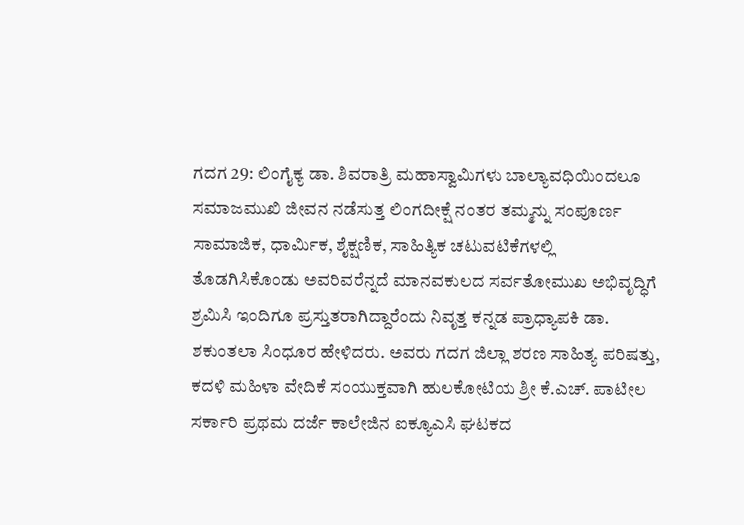ಗದಗ 29: ಲಿಂಗೈಕ್ಯ ಡಾ. ಶಿವರಾತ್ರಿ ಮಹಾಸ್ವಾಮಿಗಳು ಬಾಲ್ಯಾವಧಿಯಿಂದಲೂ ಸಮಾಜಮುಖಿ ಜೀವನ ನಡೆಸುತ್ತ ಲಿಂಗದೀಕ್ಷೆ ನಂತರ ತಮ್ಮನ್ನು ಸಂಪೂರ್ಣ ಸಾಮಾಜಿಕ, ಧಾರ್ಮಿಕ, ಶೈಕ್ಷಣಿಕ, ಸಾಹಿತ್ಯಿಕ ಚಟುವಟಿಕೆಗಳಲ್ಲಿ ತೊಡಗಿಸಿಕೊಂಡು ಅವರಿವರೆನ್ನದೆ ಮಾನವಕುಲದ ಸರ್ವತೋಮುಖ ಅಭಿವೃದ್ಧಿಗೆ ಶ್ರಮಿಸಿ ಇಂದಿಗೂ ಪ್ರಸ್ತುತರಾಗಿದ್ದಾರೆಂದು ನಿವೃತ್ತ ಕನ್ನಡ ಪ್ರಾಧ್ಯಾಪಕಿ ಡಾ. ಶಕುಂತಲಾ ಸಿಂಧೂರ ಹೇಳಿದರು. ಅವರು ಗದಗ ಜಿಲ್ಲಾ ಶರಣ ಸಾಹಿತ್ಯ ಪರಿಷತ್ತು, ಕದಳಿ ಮಹಿಳಾ ವೇದಿಕೆ ಸಂಯುಕ್ತವಾಗಿ ಹುಲಕೋಟಿಯ ಶ್ರೀ ಕೆ.ಎಚ್‌. ಪಾಟೀಲ ಸರ್ಕಾರಿ ಪ್ರಥಮ ದರ್ಜೆ ಕಾಲೇಜಿನ ಐಕ್ಯೂಎಸಿ ಘಟಕದ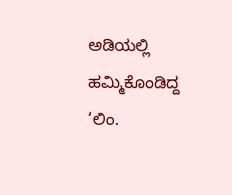ಅಡಿಯಲ್ಲಿ ಹಮ್ಮಿಕೊಂಡಿದ್ದ ‘ಲಿಂ.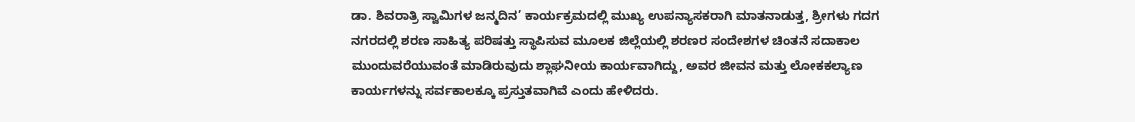ಡಾ. ಶಿವರಾತ್ರಿ ಸ್ವಾಮಿಗಳ ಜನ್ಮದಿನ’ ಕಾರ್ಯಕ್ರಮದಲ್ಲಿ ಮುಖ್ಯ ಉಪನ್ಯಾಸಕರಾಗಿ ಮಾತನಾಡುತ್ತ, ಶ್ರೀಗಳು ಗದಗ ನಗರದಲ್ಲಿ ಶರಣ ಸಾಹಿತ್ಯ ಪರಿಷತ್ತು ಸ್ಥಾಪಿಸುವ ಮೂಲಕ ಜಿಲ್ಲೆಯಲ್ಲಿ ಶರಣರ ಸಂದೇಶಗಳ ಚಿಂತನೆ ಸದಾಕಾಲ ಮುಂದುವರೆಯುವಂತೆ ಮಾಡಿರುವುದು ಶ್ಲಾಘನೀಯ ಕಾರ್ಯವಾಗಿದ್ದು, ಅವರ ಜೀವನ ಮತ್ತು ಲೋಕಕಲ್ಯಾಣ ಕಾರ್ಯಗಳನ್ನು ಸರ್ವಕಾಲಕ್ಕೂ ಪ್ರಸ್ತುತವಾಗಿವೆ ಎಂದು ಹೇಳಿದರು.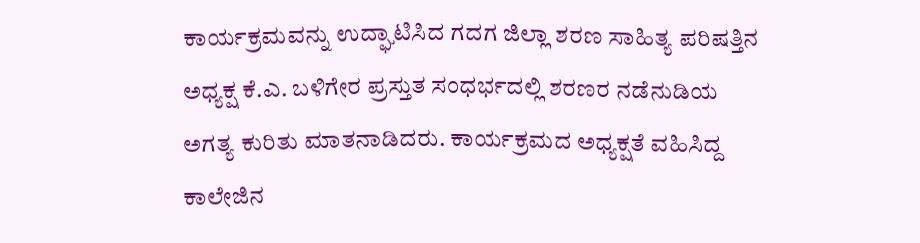ಕಾರ್ಯಕ್ರಮವನ್ನು ಉದ್ಘಾಟಿಸಿದ ಗದಗ ಜಿಲ್ಲಾ ಶರಣ ಸಾಹಿತ್ಯ ಪರಿಷತ್ತಿನ ಅಧ್ಯಕ್ಷ ಕೆ.ಎ. ಬಳಿಗೇರ ಪ್ರಸ್ತುತ ಸಂಧರ್ಭದಲ್ಲಿ ಶರಣರ ನಡೆನುಡಿಯ ಅಗತ್ಯ ಕುರಿತು ಮಾತನಾಡಿದರು. ಕಾರ್ಯಕ್ರಮದ ಅಧ್ಯಕ್ಷತೆ ವಹಿಸಿದ್ದ ಕಾಲೇಜಿನ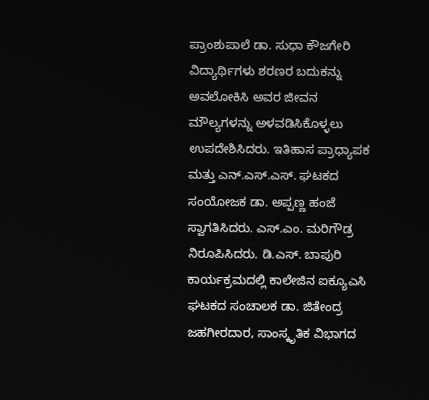ಪ್ರಾಂಶುಪಾಲೆ ಡಾ. ಸುಧಾ ಕೌಜಗೇರಿ ವಿದ್ಯಾರ್ಥಿಗಳು ಶರಣರ ಬದುಕನ್ನು ಅವಲೋಕಿಸಿ ಅವರ ಜೀವನ ಮೌಲ್ಯಗಳನ್ನು ಅಳವಡಿಸಿಕೊಳ್ಳಲು ಉಪದೇಶಿಸಿದರು. ಇತಿಹಾಸ ಪ್ರಾಧ್ಯಾಪಕ ಮತ್ತು ಎನ್‌.ಎಸ್‌.ಎಸ್‌. ಘಟಕದ ಸಂಯೋಜಕ ಡಾ. ಅಪ್ಪಣ್ಣ ಹಂಜೆ ಸ್ವಾಗತಿಸಿದರು. ಎಸ್‌.ಎಂ. ಮರಿಗೌಡ್ರ ನಿರೂಪಿಸಿದರು. ಡಿ.ಎಸ್‌. ಬಾಪುರಿ ಕಾರ್ಯಕ್ರಮದಲ್ಲಿ ಕಾಲೇಜಿನ ಐಕ್ಯೂಎಸಿ ಘಟಕದ ಸಂಚಾಲಕ ಡಾ. ಜಿತೇಂದ್ರ ಜಹಗೀರದಾರ, ಸಾಂಸ್ಕೃತಿಕ ವಿಭಾಗದ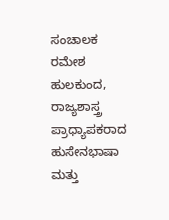ಸಂಚಾಲಕ ರಮೇಶ ಹುಲಕುಂದ, ರಾಜ್ಯಶಾಸ್ತ್ರ ಪ್ರಾಧ್ಯಾಪಕರಾದ ಹುಸೇನಭಾಷಾ ಮತ್ತು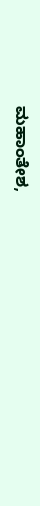ಮಹಾಂತೇಶ,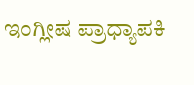ಇಂಗ್ಲೀಷ ಪ್ರಾಧ್ಯಾಪಕಿ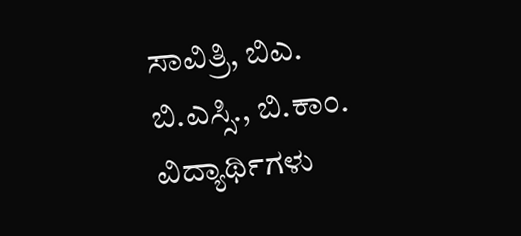ಸಾವಿತ್ರಿ, ಬಿಎ. ಬಿ.ಎಸ್ಸಿ., ಬಿ.ಕಾಂ. ವಿದ್ಯಾರ್ಥಿಗಳು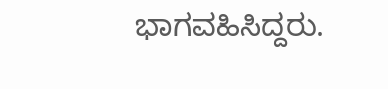ಭಾಗವಹಿಸಿದ್ದರು.